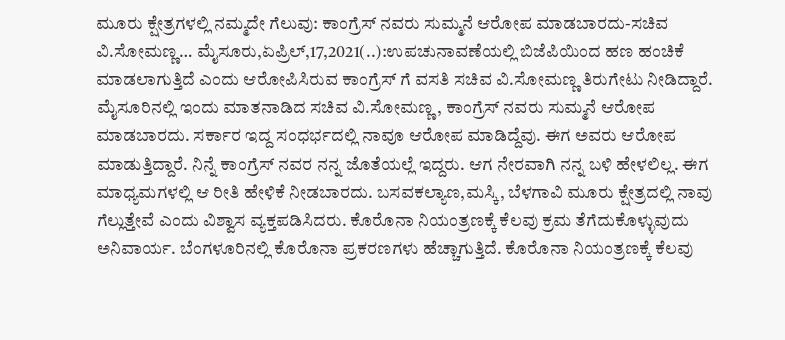ಮೂರು ಕ್ಷೇತ್ರಗಳಲ್ಲಿ ನಮ್ಮದೇ ಗೆಲುವು: ಕಾಂಗ್ರೆಸ್ ನವರು ಸುಮ್ಮನೆ ಆರೋಪ ಮಾಡಬಾರದು-ಸಚಿವ ವಿ.ಸೋಮಣ್ಣ… ಮೈಸೂರು,ಏಪ್ರಿಲ್,17,2021(..):ಉಪಚುನಾವಣೆಯಲ್ಲಿ ಬಿಜೆಪಿಯಿಂದ ಹಣ ಹಂಚಿಕೆ ಮಾಡಲಾಗುತ್ತಿದೆ ಎಂದು ಆರೋಪಿಸಿರುವ ಕಾಂಗ್ರೆಸ್ ಗೆ ವಸತಿ ಸಚಿವ ವಿ.ಸೋಮಣ್ಣ ತಿರುಗೇಟು ನೀಡಿದ್ದಾರೆ. ಮೈಸೂರಿನಲ್ಲಿ ಇಂದು ಮಾತನಾಡಿದ ಸಚಿವ ವಿ.ಸೋಮಣ್ಣ, ಕಾಂಗ್ರೆಸ್ ನವರು ಸುಮ್ಮನೆ ಆರೋಪ ಮಾಡಬಾರದು. ಸರ್ಕಾರ ಇದ್ದ ಸಂಧರ್ಭದಲ್ಲಿ ನಾವೂ ಆರೋಪ ಮಾಡಿದ್ದೆವು. ಈಗ ಅವರು ಆರೋಪ‌ ಮಾಡುತ್ತಿದ್ದಾರೆ. ನಿನ್ನೆ ಕಾಂಗ್ರೆಸ್ ನವರ ನನ್ನ ಜೊತೆಯಲ್ಲೆ ಇದ್ದರು. ಆಗ ನೇರವಾಗಿ ನನ್ನ ಬಳಿ ಹೇಳಲಿಲ್ಲ. ಈಗ ಮಾಧ್ಯಮಗಳಲ್ಲಿ ಆ ರೀತಿ ಹೇಳಿಕೆ ನೀಡಬಾರದು. ಬಸವಕಲ್ಯಾಣ,ಮಸ್ಕಿ, ಬೆಳಗಾವಿ ಮೂರು ಕ್ಷೇತ್ರದಲ್ಲಿ ನಾವು ಗೆಲ್ಲುತ್ತೇವೆ ಎಂದು ವಿಶ್ವಾಸ ವ್ಯಕ್ತಪಡಿಸಿದರು. ಕೊರೊನಾ‌ ನಿಯಂತ್ರಣಕ್ಕೆ ಕೆಲವು ಕ್ರಮ ತೆಗೆದುಕೊಳ್ಳುವುದು ಅನಿವಾರ್ಯ. ಬೆಂಗಳೂರಿನಲ್ಲಿ ಕೊರೊನಾ ಪ್ರಕರಣಗಳು ಹೆಚ್ಚಾಗುತ್ತಿದೆ. ಕೊರೊನಾ‌ ನಿಯಂತ್ರಣಕ್ಕೆ ಕೆಲವು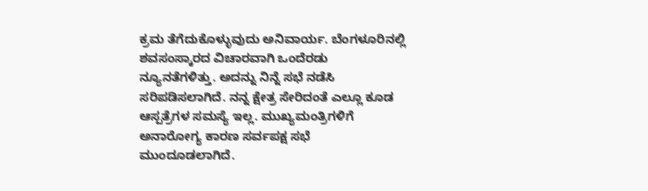ಕ್ರಮ ತೆಗೆದುಕೊಳ್ಳುವುದು ಅನಿವಾರ್ಯ. ಬೆಂಗಳೂರಿನಲ್ಲಿ ಶವಸಂಸ್ಕಾರದ ವಿಚಾರವಾಗಿ ಒಂದೆರಡು‌ ನ್ಯೂನತೆಗಳಿತ್ತು. ಅದನ್ನು ನಿನ್ನೆ ಸಭೆ ನಡೆಸಿ ಸರಿಪಡಿಸಲಾಗಿದೆ. ನನ್ನ ಕ್ಷೇತ್ರ ಸೇರಿದಂತೆ ಎಲ್ಲೂ ಕೂಡ ಆಸ್ಪತ್ರೆಗಳ ಸಮಸ್ಯೆ ಇಲ್ಲ. ಮುಖ್ಯಮಂತ್ರಿಗಳಿಗೆ ಅನಾರೋಗ್ಯ ಕಾರಣ ಸರ್ವಪಕ್ಷ ಸಭೆ ಮುಂದೂಡಲಾಗಿದೆ.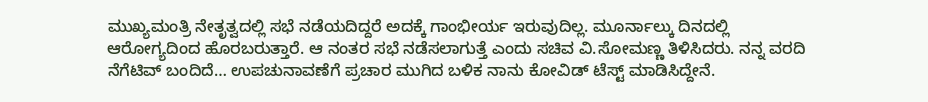ಮುಖ್ಯಮಂತ್ರಿ ನೇತೃತ್ವದಲ್ಲಿ ಸಭೆ ನಡೆಯದಿದ್ದರೆ ಅದಕ್ಕೆ ಗಾಂಭೀರ್ಯ ಇರುವುದಿಲ್ಲ. ಮೂರ್ನಾಲ್ಕು ದಿನದಲ್ಲಿ ಆರೋಗ್ಯದಿಂದ ಹೊರಬರುತ್ತಾರೆ. ಆ ನಂತರ ಸಭೆ ನಡೆಸಲಾಗುತ್ತೆ ಎಂದು ಸಚಿವ ವಿ.ಸೋಮಣ್ಣ ತಿಳಿಸಿದರು. ನನ್ನ ವರದಿ ನೆಗೆಟಿವ್ ಬಂದಿದೆ… ಉಪಚುನಾವಣೆಗೆ ಪ್ರಚಾರ ಮುಗಿದ ಬಳಿಕ ನಾನು ಕೋವಿಡ್ ಟೆಸ್ಟ್ ಮಾಡಿಸಿದ್ದೇನೆ.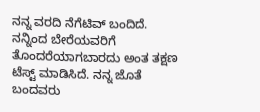ನನ್ನ ವರದಿ ನೆಗೆಟಿವ್ ಬಂದಿದೆ. ನನ್ನಿಂದ ಬೇರೆಯವರಿಗೆ ತೊಂದರೆಯಾಗಬಾರದು ಅಂತ ತಕ್ಷಣ ಟೆಸ್ಟ್ ಮಾಡಿಸಿದೆ. ನನ್ನ ಜೊತೆ ಬಂದವರು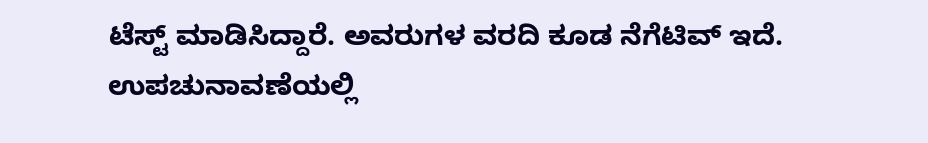ಟೆಸ್ಟ್ ಮಾಡಿಸಿದ್ದಾರೆ‌. ಅವರುಗಳ ವರದಿ ಕೂಡ ನೆಗೆಟಿವ್ ಇದೆ‌. ಉಪಚುನಾವಣೆಯಲ್ಲಿ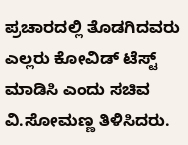ಪ್ರಚಾರದಲ್ಲಿ ತೊಡಗಿದವರು ಎಲ್ಲರು ಕೋವಿಡ್ ಟೆಸ್ಟ್ ಮಾಡಿಸಿ ಎಂದು ಸಚಿವ ವಿ.ಸೋಮಣ್ಣ ತಿಳಿಸಿದರು.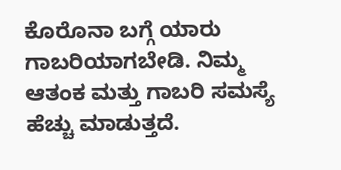ಕೊರೊನಾ ಬಗ್ಗೆ ಯಾರು ಗಾಬರಿಯಾಗಬೇಡಿ. ನಿಮ್ಮ ಆತಂಕ ಮತ್ತು ಗಾಬರಿ ಸಮಸ್ಯೆ ಹೆಚ್ಚು ಮಾಡುತ್ತದೆ.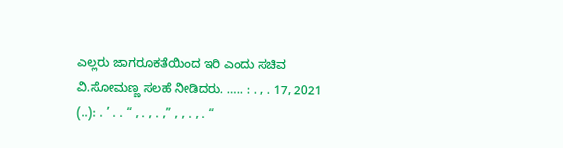ಎಲ್ಲರು ಜಾಗರೂಕತೆಯಿಂದ ಇರಿ ಎಂದು ಸಚಿವ ವಿ.ಸೋಮಣ್ಣ ಸಲಹೆ ನೀಡಿದರು. ….. : . , . 17, 2021 (..): . ’ . . “ , . , . ,” , , . , . “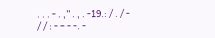. . . - . ,” . , . -19.: / . / - / / : - – - -. -